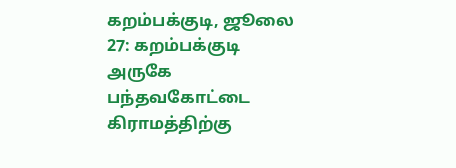கறம்பக்குடி, ஜூலை 27: கறம்பக்குடி அருகே பந்தவகோட்டை கிராமத்திற்கு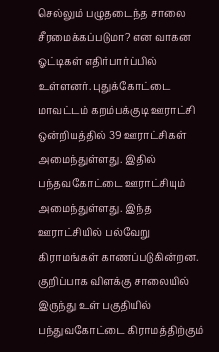செல்லும் பழுதடைந்த சாலை சீரமைக்கப்படுமா? என வாகன ஓட்டிகள் எதிர்பார்ப்பில் உள்ளனர். புதுக்கோட்டை மாவட்டம் கறம்பக்குடி ஊராட்சி ஒன்றியத்தில் 39 ஊராட்சிகள் அமைந்துள்ளது. இதில் பந்தவகோட்டை ஊராட்சியும் அமைந்துள்ளது. இந்த ஊராட்சியில் பல்வேறு கிராமங்கள் காணப்படுகின்றன. குறிப்பாக விளக்கு சாலையில் இருந்து உள் பகுதியில் பந்துவகோட்டை கிராமத்திற்கும்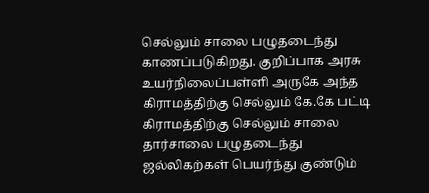செல்லும் சாலை பழுதடைந்து காணப்படுகிறது. குறிப்பாக அரசு உயர்நிலைப்பள்ளி அருகே அந்த கிராமத்திற்கு செல்லும் கே.கே பட்டி கிராமத்திற்கு செல்லும் சாலை தார்சாலை பழுதடைந்து ஜல்லிகற்கள் பெயர்ந்து குண்டும்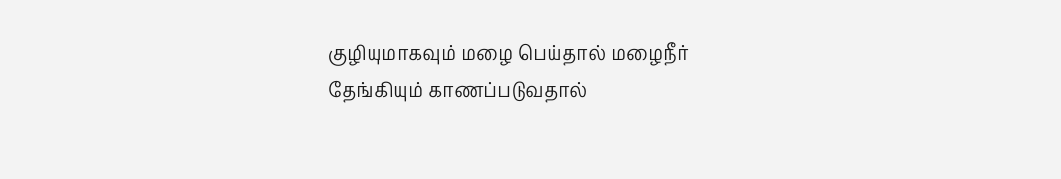குழியுமாகவும் மழை பெய்தால் மழைநீர் தேங்கியும் காணப்படுவதால்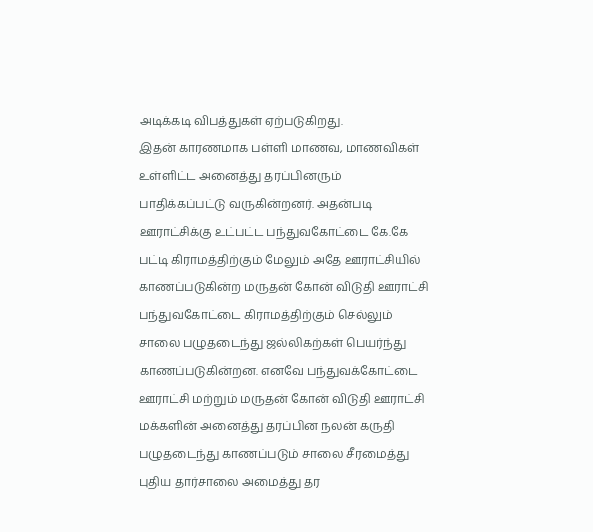அடிக்கடி விபத்துகள் ஏற்படுகிறது.
இதன் காரணமாக பள்ளி மாணவ, மாணவிகள் உள்ளிட்ட அனைத்து தரப்பினரும் பாதிக்கப்பட்டு வருகின்றனர். அதன்படி ஊராட்சிக்கு உட்பட்ட பந்துவகோட்டை கே.கே பட்டி கிராமத்திற்கும் மேலும் அதே ஊராட்சியில் காணப்படுகின்ற மருதன் கோன் விடுதி ஊராட்சி பந்துவகோட்டை கிராமத்திற்கும் செல்லும் சாலை பழுதடைந்து ஜல்லிகற்கள் பெயர்ந்து காணப்படுகின்றன. எனவே பந்துவக்கோட்டை ஊராட்சி மற்றும் மருதன் கோன் விடுதி ஊராட்சி மக்களின் அனைத்து தரப்பின நலன் கருதி பழுதடைந்து காணப்படும் சாலை சீரமைத்து புதிய தார்சாலை அமைத்து தர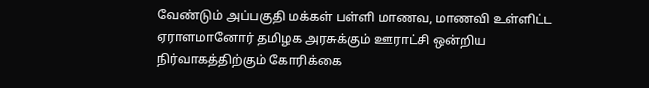வேண்டும் அப்பகுதி மக்கள் பள்ளி மாணவ, மாணவி உள்ளிட்ட ஏராளமானோர் தமிழக அரசுக்கும் ஊராட்சி ஒன்றிய நிர்வாகத்திற்கும் கோரிக்கை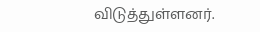விடுத்துள்ளனர்.